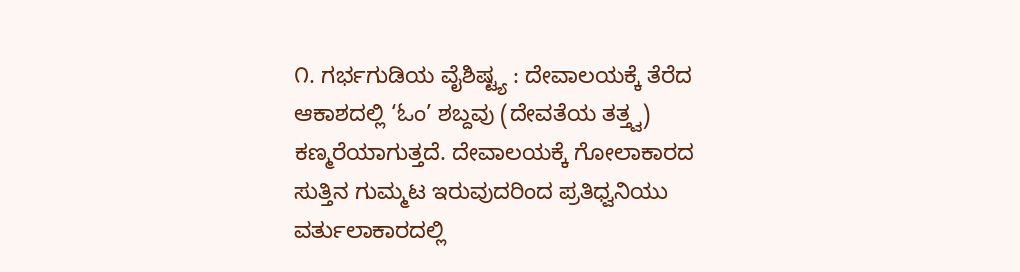೧. ಗರ್ಭಗುಡಿಯ ವೈಶಿಷ್ಟ್ಯ : ದೇವಾಲಯಕ್ಕೆ ತೆರೆದ ಆಕಾಶದಲ್ಲಿ ‘ಓಂ’ ಶಬ್ದವು (ದೇವತೆಯ ತತ್ತ್ವ) ಕಣ್ಮರೆಯಾಗುತ್ತದೆ. ದೇವಾಲಯಕ್ಕೆ ಗೋಲಾಕಾರದ ಸುತ್ತಿನ ಗುಮ್ಮಟ ಇರುವುದರಿಂದ ಪ್ರತಿಧ್ವನಿಯು ವರ್ತುಲಾಕಾರದಲ್ಲಿ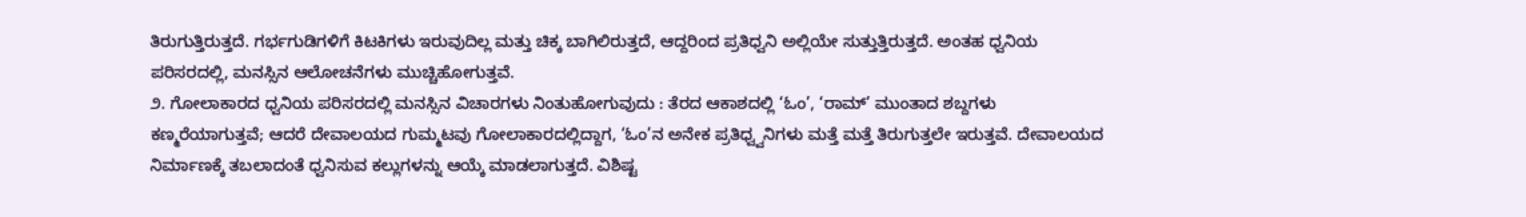ತಿರುಗುತ್ತಿರುತ್ತದೆ. ಗರ್ಭಗುಡಿಗಳಿಗೆ ಕಿಟಕಿಗಳು ಇರುವುದಿಲ್ಲ ಮತ್ತು ಚಿಕ್ಕ ಬಾಗಿಲಿರುತ್ತದೆ, ಆದ್ದರಿಂದ ಪ್ರತಿಧ್ವನಿ ಅಲ್ಲಿಯೇ ಸುತ್ತುತ್ತಿರುತ್ತದೆ. ಅಂತಹ ಧ್ವನಿಯ ಪರಿಸರದಲ್ಲಿ, ಮನಸ್ಸಿನ ಆಲೋಚನೆಗಳು ಮುಚ್ಚಿಹೋಗುತ್ತವೆ.
೨. ಗೋಲಾಕಾರದ ಧ್ವನಿಯ ಪರಿಸರದಲ್ಲಿ ಮನಸ್ಸಿನ ವಿಚಾರಗಳು ನಿಂತುಹೋಗುವುದು : ತೆರದ ಆಕಾಶದಲ್ಲಿ ‘ಓಂ’, ‘ರಾಮ್’ ಮುಂತಾದ ಶಬ್ದಗಳು ಕಣ್ಮರೆಯಾಗುತ್ತವೆ; ಆದರೆ ದೇವಾಲಯದ ಗುಮ್ಮಟವು ಗೋಲಾಕಾರದಲ್ಲಿದ್ದಾಗ, ‘ಓಂ’ನ ಅನೇಕ ಪ್ರತಿಧ್ವ್ವನಿಗಳು ಮತ್ತೆ ಮತ್ತೆ ತಿರುಗುತ್ತಲೇ ಇರುತ್ತವೆ. ದೇವಾಲಯದ ನಿರ್ಮಾಣಕ್ಕೆ ತಬಲಾದಂತೆ ಧ್ವನಿಸುವ ಕಲ್ಲುಗಳನ್ನು ಆಯ್ಕೆ ಮಾಡಲಾಗುತ್ತದೆ. ವಿಶಿಷ್ಟ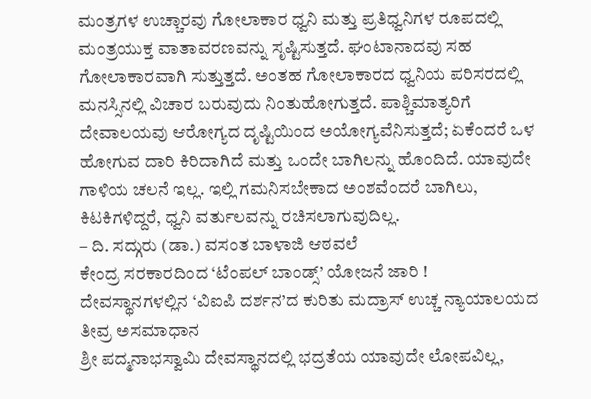ಮಂತ್ರಗಳ ಉಚ್ಚಾರವು ಗೋಲಾಕಾರ ಧ್ವನಿ ಮತ್ತು ಪ್ರತಿಧ್ವನಿಗಳ ರೂಪದಲ್ಲಿ ಮಂತ್ರಯುಕ್ತ ವಾತಾವರಣವನ್ನು ಸೃಷ್ಟಿಸುತ್ತದೆ. ಘಂಟಾನಾದವು ಸಹ ಗೋಲಾಕಾರವಾಗಿ ಸುತ್ತುತ್ತದೆ. ಅಂತಹ ಗೋಲಾಕಾರದ ಧ್ವನಿಯ ಪರಿಸರದಲ್ಲಿ ಮನಸ್ಸಿನಲ್ಲಿ ವಿಚಾರ ಬರುವುದು ನಿಂತುಹೋಗುತ್ತದೆ. ಪಾಶ್ಚಿಮಾತ್ಯರಿಗೆ ದೇವಾಲಯವು ಆರೋಗ್ಯದ ದೃಷ್ಟಿಯಿಂದ ಅಯೋಗ್ಯವೆನಿಸುತ್ತದೆ; ಏಕೆಂದರೆ ಒಳ ಹೋಗುವ ದಾರಿ ಕಿರಿದಾಗಿದೆ ಮತ್ತು ಒಂದೇ ಬಾಗಿಲನ್ನು ಹೊಂದಿದೆ. ಯಾವುದೇ ಗಾಳಿಯ ಚಲನೆ ಇಲ್ಲ. ಇಲ್ಲಿ ಗಮನಿಸಬೇಕಾದ ಅಂಶವೆಂದರೆ ಬಾಗಿಲು, ಕಿಟಕಿಗಳಿದ್ದರೆ, ಧ್ವನಿ ವರ್ತುಲವನ್ನು ರಚಿಸಲಾಗುವುದಿಲ್ಲ.
– ದಿ. ಸದ್ಗುರು (ಡಾ.) ವಸಂತ ಬಾಳಾಜಿ ಆಠವಲೆ
ಕೇಂದ್ರ ಸರಕಾರದಿಂದ ‘ಟೆಂಪಲ್ ಬಾಂಡ್ಸ್’ ಯೋಜನೆ ಜಾರಿ !
ದೇವಸ್ಥಾನಗಳಲ್ಲಿನ ‘ವಿಐಪಿ ದರ್ಶನ’ದ ಕುರಿತು ಮದ್ರಾಸ್ ಉಚ್ಚ ನ್ಯಾಯಾಲಯದ ತೀವ್ರ ಅಸಮಾಧಾನ
ಶ್ರೀ ಪದ್ಮನಾಭಸ್ವಾಮಿ ದೇವಸ್ಥಾನದಲ್ಲಿ ಭದ್ರತೆಯ ಯಾವುದೇ ಲೋಪವಿಲ್ಲ,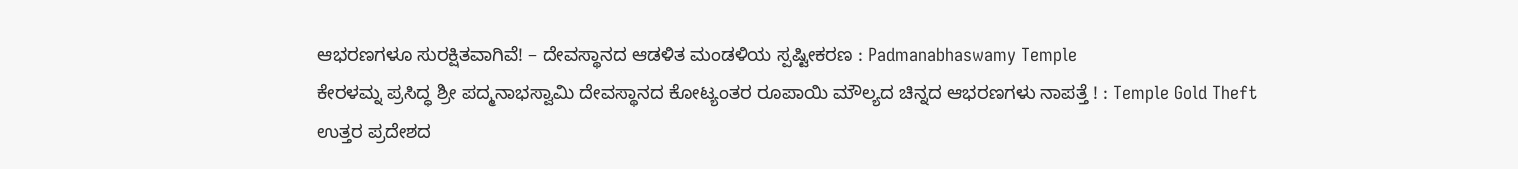ಆಭರಣಗಳೂ ಸುರಕ್ಷಿತವಾಗಿವೆ! – ದೇವಸ್ಥಾನದ ಆಡಳಿತ ಮಂಡಳಿಯ ಸ್ಪಷ್ಟೀಕರಣ : Padmanabhaswamy Temple
ಕೇರಳಮ್ನ ಪ್ರಸಿದ್ಧ ಶ್ರೀ ಪದ್ಮನಾಭಸ್ವಾಮಿ ದೇವಸ್ಥಾನದ ಕೋಟ್ಯಂತರ ರೂಪಾಯಿ ಮೌಲ್ಯದ ಚಿನ್ನದ ಆಭರಣಗಳು ನಾಪತ್ತೆ ! : Temple Gold Theft
ಉತ್ತರ ಪ್ರದೇಶದ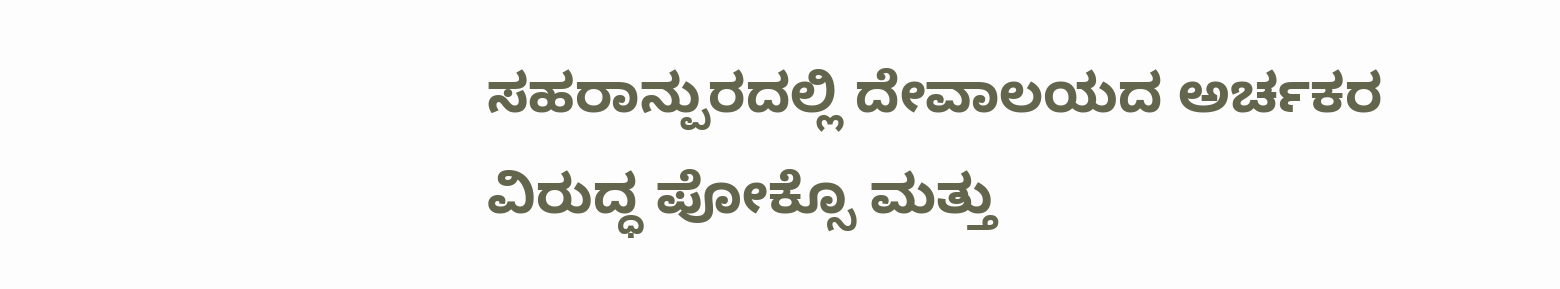ಸಹರಾನ್ಪುರದಲ್ಲಿ ದೇವಾಲಯದ ಅರ್ಚಕರ ವಿರುದ್ಧ ಪೋಕ್ಸೊ ಮತ್ತು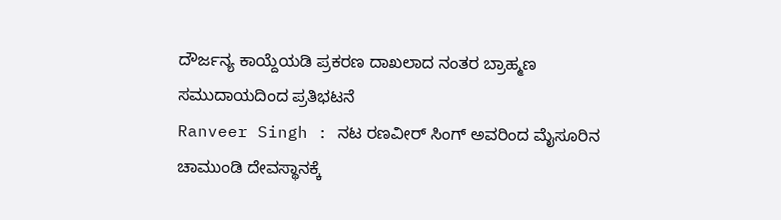ದೌರ್ಜನ್ಯ ಕಾಯ್ದೆಯಡಿ ಪ್ರಕರಣ ದಾಖಲಾದ ನಂತರ ಬ್ರಾಹ್ಮಣ ಸಮುದಾಯದಿಂದ ಪ್ರತಿಭಟನೆ
Ranveer Singh : ನಟ ರಣವೀರ್ ಸಿಂಗ್ ಅವರಿಂದ ಮೈಸೂರಿನ ಚಾಮುಂಡಿ ದೇವಸ್ಥಾನಕ್ಕೆ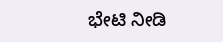ಭೇಟಿ ನೀಡಿ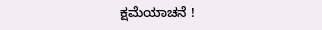ಕ್ಷಮೆಯಾಚನೆ !